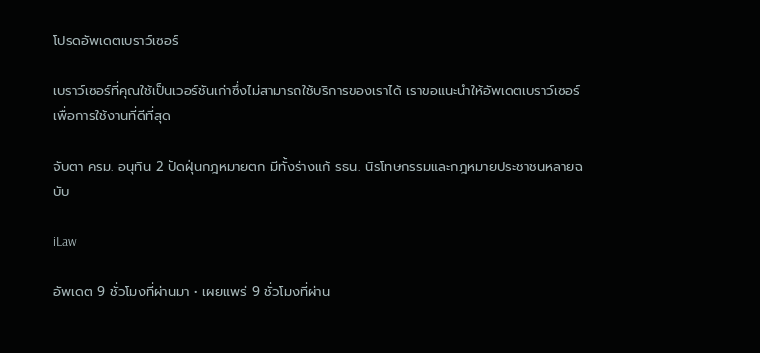โปรดอัพเดตเบราว์เซอร์

เบราว์เซอร์ที่คุณใช้เป็นเวอร์ชันเก่าซึ่งไม่สามารถใช้บริการของเราได้ เราขอแนะนำให้อัพเดตเบราว์เซอร์เพื่อการใช้งานที่ดีที่สุด

จับตา ครม. อนุทิน 2 ปัดฝุ่นกฎหมายตก มีทั้งร่างแก้ รธน. นิรโทษกรรมและกฎหมายประชาชนหลายฉบับ

iLaw

อัพเดต 9 ชั่วโมงที่ผ่านมา • เผยแพร่ 9 ชั่วโมงที่ผ่าน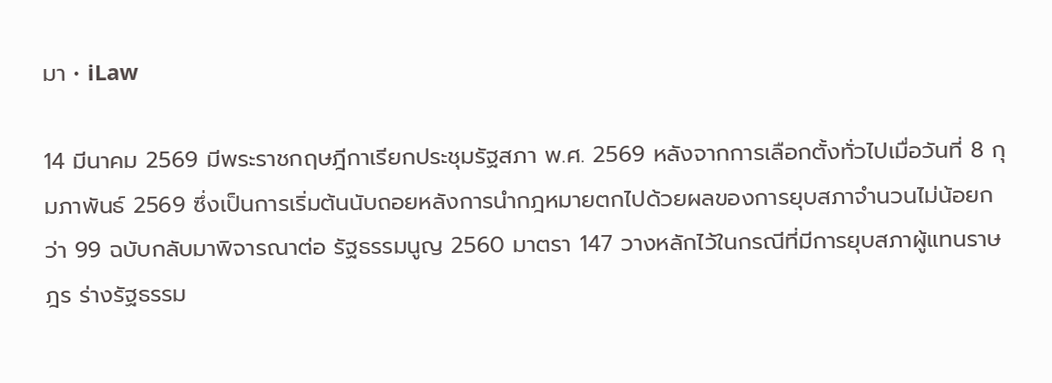มา • iLaw

14 มีนาคม 2569 มีพระราชกฤษฎีกาเรียกประชุมรัฐสภา พ.ศ. 2569 หลังจากการเลือกตั้งทั่วไปเมื่อวันที่ 8 กุมภาพันธ์ 2569 ซึ่งเป็นการเริ่มต้นนับถอยหลังการนำกฎหมายตกไปด้วยผลของการยุบสภาจำนวนไม่น้อยกว่า 99 ฉบับกลับมาพิจารณาต่อ รัฐธรรมนูญ 2560 มาตรา 147 วางหลักไว้ในกรณีที่มีการยุบสภาผู้แทนราษฎร ร่างรัฐธรรม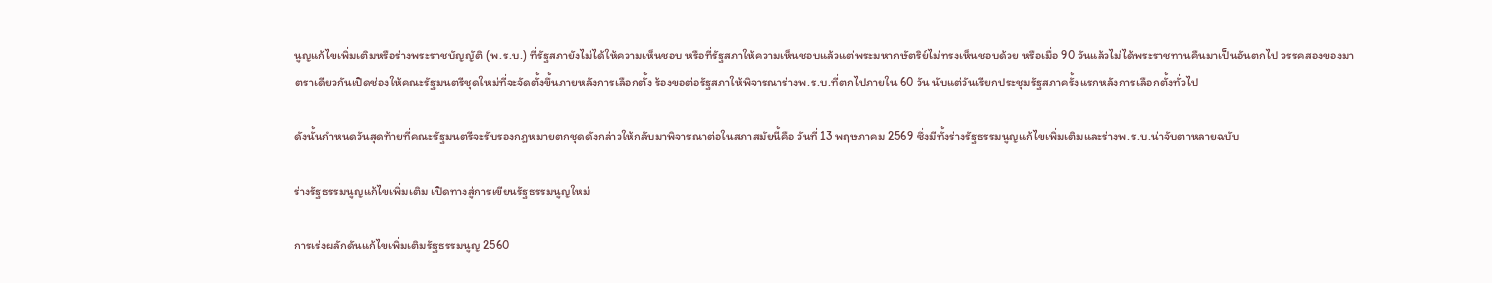นูญแก้ไขเพิ่มเติมหรือร่างพระราชบัญญัติ (พ.ร.บ.) ที่รัฐสภายังไม่ได้ให้ความเห็นชอบ หรือที่รัฐสภาให้ความเห็นชอบแล้วแต่พระมหากษัตริย์ไม่ทรงเห็นชอบด้วย หรือเมื่อ 90 วันแล้วไม่ได้พระราชทานคืนมาเป็นอันตกไป วรรคสองของมาตราเดียวกันเปิดช่องให้คณะรัฐมนตรีชุดใหม่ที่จะจัดตั้งขึ้นภายหลังการเลือกตั้ง ร้องขอต่อรัฐสภาให้พิจารณาร่างพ.ร.บ.ที่ตกไปภายใน 60 วัน นับแต่วันเรียกประชุมรัฐสภาครั้งแรกหลังการเลือกตั้งทั่วไป

ดังนั้นกำหนดวันสุดท้ายที่คณะรัฐมนตรีจะรับรองกฎหมายตกชุดดังกล่าวให้กลับมาพิจารณาต่อในสภาสมัยนี้คือ วันที่ 13 พฤษภาคม 2569 ซึ่งมีทั้งร่างรัฐธรรมนูญแก้ไขเพิ่มเติมและร่างพ.ร.บ.น่าจับตาหลายฉบับ

ร่างรัฐธรรมนูญแก้ไขเพิ่มเติม เปิดทางสู่การเขียนรัฐธรรมนูญใหม่

การเร่งผลักดันแก้ไขเพิ่มเติมรัฐธรรมนูญ 2560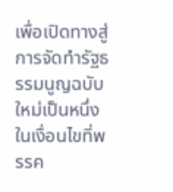เพื่อเปิดทางสู่การจัดทำรัฐธรรมนูญฉบับใหม่เป็นหนึ่งในเงื่อนไขที่พรรค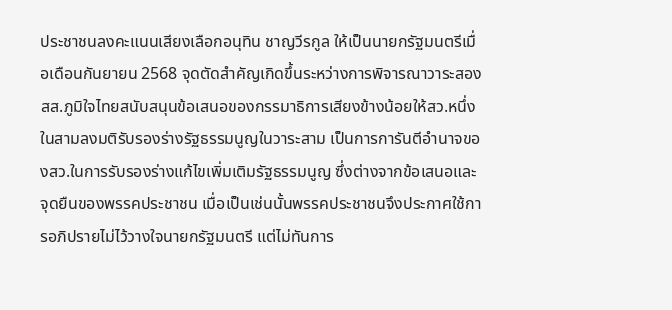ประชาชนลงคะแนนเสียงเลือกอนุทิน ชาญวีรกูล ให้เป็นนายกรัฐมนตรีเมื่อเดือนกันยายน 2568 จุดตัดสำคัญเกิดขึ้นระหว่างการพิจารณาวาระสอง สส.ภูมิใจไทยสนับสนุนข้อเสนอของกรรมาธิการเสียงข้างน้อยให้สว.หนึ่งในสามลงมติรับรองร่างรัฐธรรมนูญในวาระสาม เป็นการการันตีอำนาจของสว.ในการรับรองร่างแก้ไขเพิ่มเติมรัฐธรรมนูญ ซึ่งต่างจากข้อเสนอและจุดยืนของพรรคประชาชน เมื่อเป็นเช่นนั้นพรรคประชาชนจึงประกาศใช้การอภิปรายไม่ไว้วางใจนายกรัฐมนตรี แต่ไม่ทันการ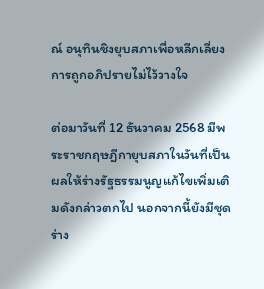ณ์ อนุทินชิงยุบสภาเพื่อหลีกเลี่ยงการถูกอภิปรายไม่ไว้วางใจ

ต่อมาวันที่ 12 ธันวาคม 2568 มีพระราชกฤษฎีกายุบสภาในวันที่เป็นผลให้ร่างรัฐธรรมนูญแก้ไขเพิ่มเติมดังกล่าวตกไป นอกจากนี้ยังมีชุดร่าง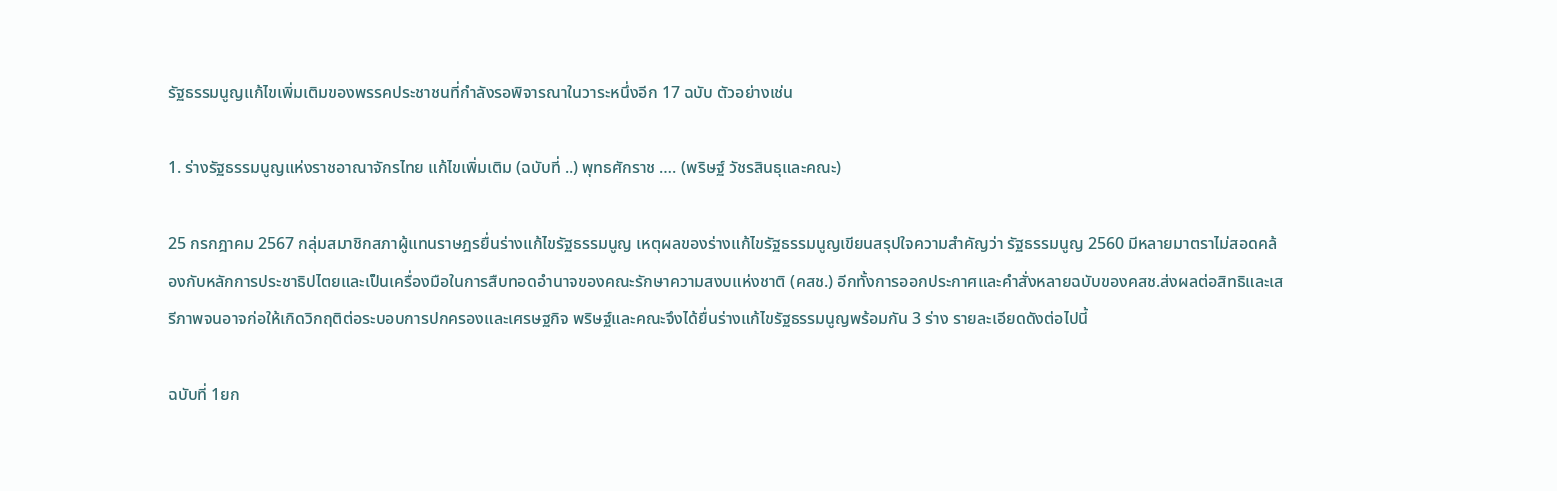รัฐธรรมนูญแก้ไขเพิ่มเติมของพรรคประชาชนที่กำลังรอพิจารณาในวาระหนึ่งอีก 17 ฉบับ ตัวอย่างเช่น

1. ร่างรัฐธรรมนูญแห่งราชอาณาจักรไทย แก้ไขเพิ่มเติม (ฉบับที่ ..) พุทธศักราช …. (พริษฐ์ วัชรสินธุและคณะ)

25 กรกฎาคม 2567 กลุ่มสมาชิกสภาผู้แทนราษฎรยื่นร่างแก้ไขรัฐธรรมนูญ เหตุผลของร่างแก้ไขรัฐธรรมนูญเขียนสรุปใจความสำคัญว่า รัฐธรรมนูญ 2560 มีหลายมาตราไม่สอดคล้องกับหลักการประชาธิปไตยและเป็นเครื่องมือในการสืบทอดอำนาจของคณะรักษาความสงบแห่งชาติ (คสช.) อีกทั้งการออกประกาศและคำสั่งหลายฉบับของคสช.ส่งผลต่อสิทธิและเสรีภาพจนอาจก่อให้เกิดวิกฤติต่อระบอบการปกครองและเศรษฐกิจ พริษฐ์และคณะจึงได้ยื่นร่างแก้ไขรัฐธรรมนูญพร้อมกัน 3 ร่าง รายละเอียดดังต่อไปนี้

ฉบับที่ 1ยก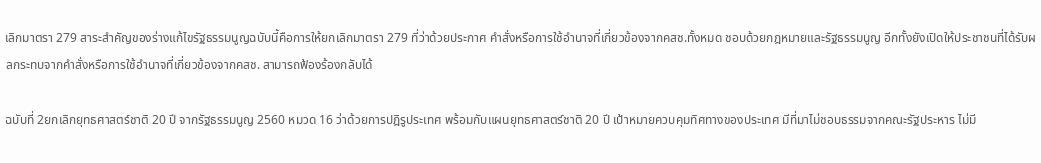เลิกมาตรา 279 สาระสำคัญของร่างแก้ไขรัฐธรรมนูญฉบับนี้คือการให้ยกเลิกมาตรา 279 ที่ว่าด้วยประกาศ คำสั่งหรือการใช้อำนาจที่เกี่ยวข้องจากคสช.ทั้งหมด ชอบด้วยกฎหมายและรัฐธรรมนูญ อีกทั้งยังเปิดให้ประชาชนที่ได้รับผลกระทบจากคำสั่งหรือการใช้อำนาจที่เกี่ยวข้องจากคสช. สามารถฟ้องร้องกลับได้

ฉบับที่ 2ยกเลิกยุทธศาสตร์ชาติ 20 ปี จากรัฐธรรมนูญ 2560 หมวด 16 ว่าด้วยการปฎิรูประเทศ พร้อมกับแผนยุทธศาสตร์ชาติ 20 ปี เป้าหมายควบคุมทิศทางของประเทศ มีที่มาไม่ชอบธรรมจากคณะรัฐประหาร ไม่มี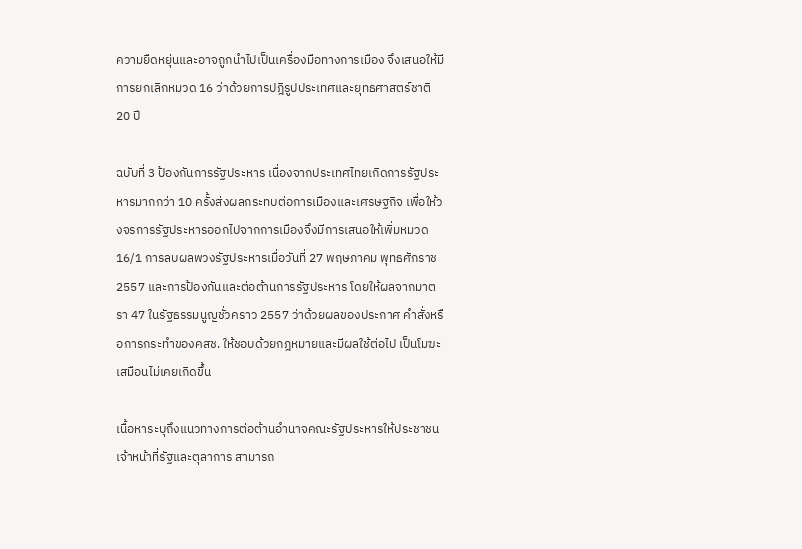ความยืดหยุ่นและอาจถูกนำไปเป็นเครื่องมือทางการเมือง จึงเสนอให้มีการยกเลิกหมวด 16 ว่าด้วยการปฎิรูปประเทศและยุทธศาสตร์ชาติ 20 ปี

ฉบับที่ 3 ป้องกันการรัฐประหาร เนื่องจากประเทศไทยเกิดการรัฐประหารมากกว่า 10 ครั้งส่งผลกระทบต่อการเมืองและเศรษฐกิจ เพื่อให้วงจรการรัฐประหารออกไปจากการเมืองจึงมีการเสนอให้เพิ่มหมวด 16/1 การลบผลพวงรัฐประหารเมื่อวันที่ 27 พฤษภาคม พุทธศักราช 2557 และการป้องกันและต่อต้านการรัฐประหาร โดยให้ผลจากมาตรา 47 ในรัฐธรรมนูญชั่วคราว 2557 ว่าด้วยผลของประกาศ คำสั่งหรือการกระทำของคสช. ให้ชอบด้วยกฎหมายและมีผลใช้ต่อไป เป็นโมฆะเสมือนไม่เคยเกิดขึ้น

เนื้อหาระบุถึงแนวทางการต่อต้านอำนาจคณะรัฐประหารให้ประชาชน เจ้าหน้าที่รัฐและตุลาการ สามารถ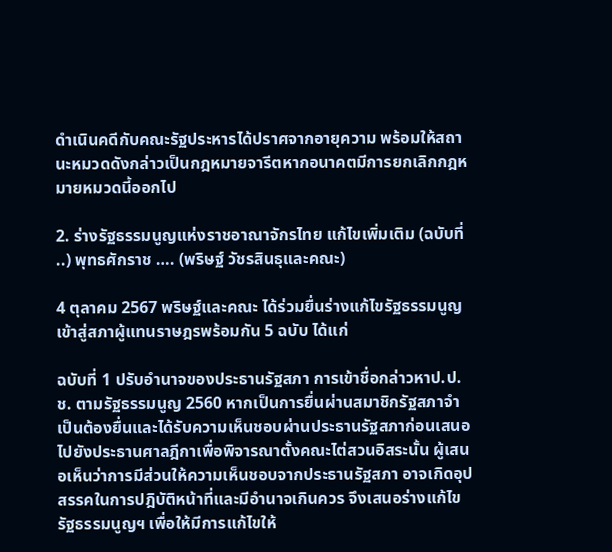ดำเนินคดีกับคณะรัฐประหารได้ปราศจากอายุความ พร้อมให้สถานะหมวดดังกล่าวเป็นกฎหมายจารีตหากอนาคตมีการยกเลิกกฎหมายหมวดนี้ออกไป

2. ร่างรัฐธรรมนูญแห่งราชอาณาจักรไทย แก้ไขเพิ่มเติม (ฉบับที่ ..) พุทธศักราช …. (พริษฐ์ วัชรสินธุและคณะ)

4 ตุลาคม 2567 พริษฐ์และคณะ ได้ร่วมยื่นร่างแก้ไขรัฐธรรมนูญเข้าสู่สภาผู้แทนราษฎรพร้อมกัน 5 ฉบับ ได้แก่

ฉบับที่ 1 ปรับอำนาจของประธานรัฐสภา การเข้าชื่อกล่าวหาป.ป.ช. ตามรัฐธรรมนูญ 2560 หากเป็นการยื่นผ่านสมาชิกรัฐสภาจำเป็นต้องยื่นและได้รับความเห็นชอบผ่านประธานรัฐสภาก่อนเสนอไปยังประธานศาลฎีกาเพื่อพิจารณาตั้งคณะไต่สวนอิสระนั้น ผู้เสนอเห็นว่าการมีส่วนให้ความเห็นชอบจากประธานรัฐสภา อาจเกิดอุปสรรคในการปฎิบัติหน้าที่และมีอำนาจเกินควร จึงเสนอร่างแก้ไขรัฐธรรมนูญฯ เพื่อให้มีการแก้ไขให้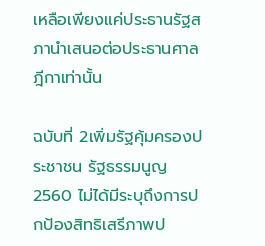เหลือเพียงแค่ประธานรัฐสภานำเสนอต่อประธานศาลฎีกาเท่านั้น

ฉบับที่ 2เพิ่มรัฐคุ้มครองประชาชน รัฐธรรมนูญ 2560 ไม่ได้มีระบุถึงการปกป้องสิทธิเสรีภาพป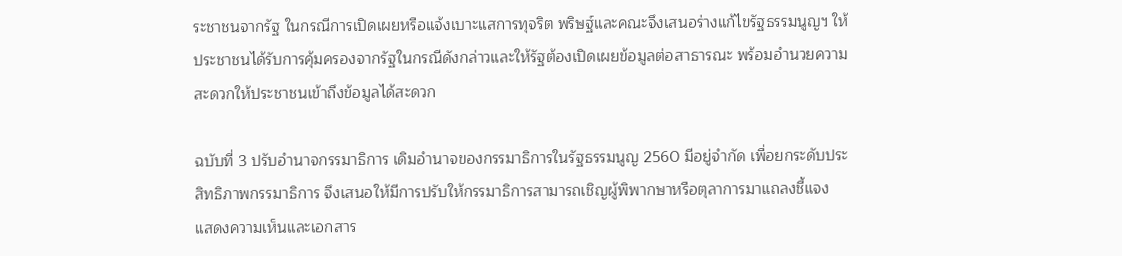ระชาชนจากรัฐ ในกรณีการเปิดเผยหรือแจ้งเบาะแสการทุจริต พริษฐ์และคณะจึงเสนอร่างแก้ไขรัฐธรรมนูญฯ ให้ประชาชนได้รับการคุ้มครองจากรัฐในกรณีดังกล่าวและให้รัฐต้องเปิดเผยข้อมูลต่อสาธารณะ พร้อมอำนวยความสะดวกให้ประชาชนเข้าถึงข้อมูลได้สะดวก

ฉบับที่ 3 ปรับอำนาจกรรมาธิการ เดิมอำนาจของกรรมาธิการในรัฐธรรมนูญ 2560 มีอยู่จำกัด เพื่อยกระดับประสิทธิภาพกรรมาธิการ จึงเสนอให้มีการปรับให้กรรมาธิการสามารถเชิญผู้พิพากษาหรือตุลาการมาแถลงชี้แจง แสดงความเห็นและเอกสาร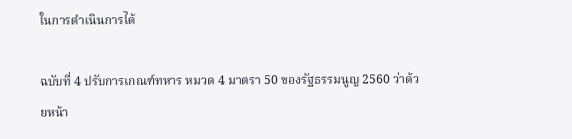ในการดำเนินการได้

ฉบับที่ 4 ปรับการเกณฑ์ทหาร หมวด 4 มาตรา 50 ของรัฐธรรมนูญ 2560 ว่าด้วยหน้า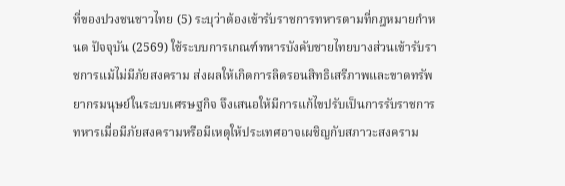ที่ของปวงชนชาวไทย (5) ระบุว่าต้องเข้ารับราชการทหารตามที่กฎหมายกำหนด ปัจจุบัน (2569) ใช้ระบบการเกณฑ์ทหารบังคับชายไทยบางส่วนเข้ารับราชการแม้ไม่มีภัยสงคราม ส่งผลให้เกิดการลิดรอนสิทธิเสรีภาพและขาดทรัพยากรมนุษย์ในระบบเศรษฐกิจ จึงเสนอให้มีการแก้ไขปรับเป็นการรับราชการทหารเมื่อมีภัยสงครามหรือมีเหตุให้ประเทศอาจเผชิญกับสภาวะสงคราม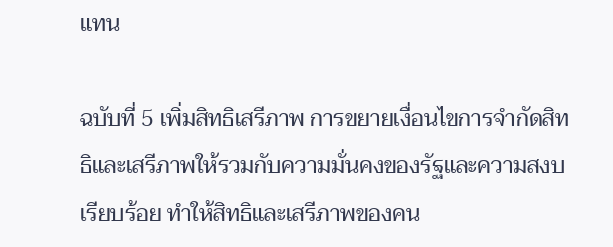แทน

ฉบับที่ 5 เพิ่มสิทธิเสรีภาพ การขยายเงื่อนไขการจำกัดสิทธิและเสรีภาพให้รวมกับความมั่นคงของรัฐและความสงบเรียบร้อย ทำให้สิทธิและเสรีภาพของคน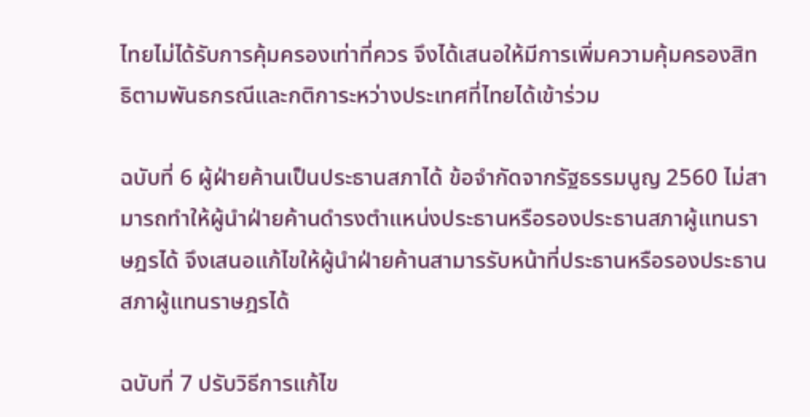ไทยไม่ได้รับการคุ้มครองเท่าที่ควร จึงได้เสนอให้มีการเพิ่มความคุ้มครองสิทธิตามพันธกรณีและกติการะหว่างประเทศที่ไทยได้เข้าร่วม

ฉบับที่ 6 ผู้ฝ่ายค้านเป็นประธานสภาได้ ข้อจำกัดจากรัฐธรรมนูญ 2560 ไม่สามารถทำให้ผู้นำฝ่ายค้านดำรงตำแหน่งประธานหรือรองประธานสภาผู้แทนราษฎรได้ จึงเสนอแก้ไขให้ผู้นำฝ่ายค้านสามารรับหน้าที่ประธานหรือรองประธานสภาผู้แทนราษฎรได้

ฉบับที่ 7 ปรับวิธีการแก้ไข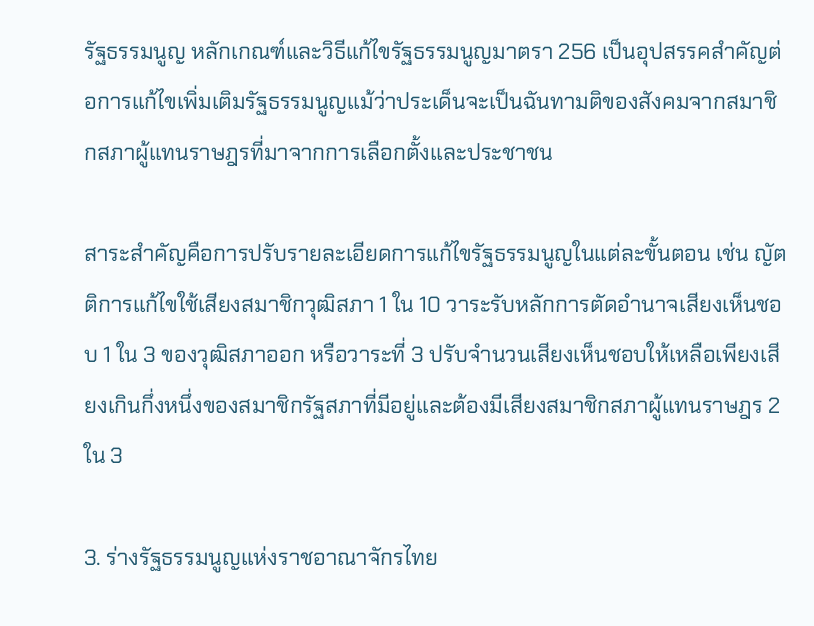รัฐธรรมนูญ หลักเกณฑ์และวิธีแก้ไขรัฐธรรมนูญมาตรา 256 เป็นอุปสรรคสำคัญต่อการแก้ไขเพิ่มเติมรัฐธรรมนูญแม้ว่าประเด็นจะเป็นฉันทามติของสังคมจากสมาชิกสภาผู้แทนราษฎรที่มาจากการเลือกตั้งและประชาชน

สาระสำคัญคือการปรับรายละเอียดการแก้ไขรัฐธรรมนูญในแต่ละขั้นตอน เช่น ญัตติการแก้ไขใช้เสียงสมาชิกวุฒิสภา 1 ใน 10 วาระรับหลักการตัดอำนาจเสียงเห็นชอบ 1 ใน 3 ของวุฒิสภาออก หรือวาระที่ 3 ปรับจำนวนเสียงเห็นชอบให้เหลือเพียงเสียงเกินกึ่งหนึ่งของสมาชิกรัฐสภาที่มีอยู่และต้องมีเสียงสมาชิกสภาผู้แทนราษฎร 2 ใน 3

3. ร่างรัฐธรรมนูญแห่งราชอาณาจักรไทย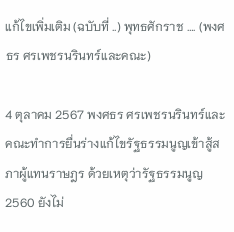แก้ไขเพิ่มเติม (ฉบับที่ ..) พุทธศักราช …. (พงศธร ศรเพชรนรินทร์และคณะ)

4 ตุลาคม 2567 พงศธร ศรเพชรนรินทร์และคณะทำการยื่นร่างแก้ไขรัฐธรรมนูญเข้าสู้สภาผู้แทนราษฎร ด้วยเหตุว่ารัฐธรรมนูญ 2560 ยังไม่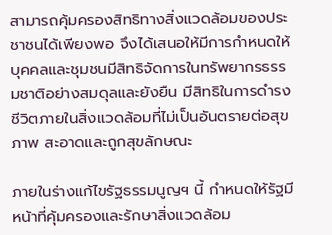สามารถคุ้มครองสิทธิทางสิ่งแวดล้อมของประชาชนได้เพียงพอ จึงได้เสนอให้มีการกำหนดให้บุคคลและชุมชนมีสิทธิจัดการในทรัพยากรธรรมชาติอย่างสมดุลและยังยืน มีสิทธิในการดำรงชีวิตภายในสิ่งแวดล้อมที่ไม่เป็นอันตรายต่อสุขภาพ สะอาดและถูกสุขลักษณะ

ภายในร่างแก้ไขรัฐธรรมนูญฯ นี้ กำหนดให้รัฐมีหน้าที่คุ้มครองและรักษาสิ่งแวดล้อม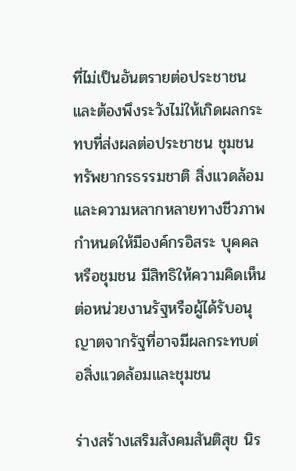ที่ไม่เป็นอันตรายต่อประชาชนและต้องพึงระวังไม่ให้เกิดผลกระทบที่ส่งผลต่อประชาชน ชุมชน ทรัพยากรธรรมชาติ สิ่งแวดล้อมและความหลากหลายทางชีวภาพ กำหนดให้มีองค์กรอิสระ บุคคลหรือชุมชน มีสิทธิให้ความคิดเห็นต่อหน่วยงานรัฐหรือผู้ได้รับอนุญาตจากรัฐที่อาจมีผลกระทบต่อสิ่งแวดล้อมและชุมชน

ร่างสร้างเสริมสังคมสันติสุข นิร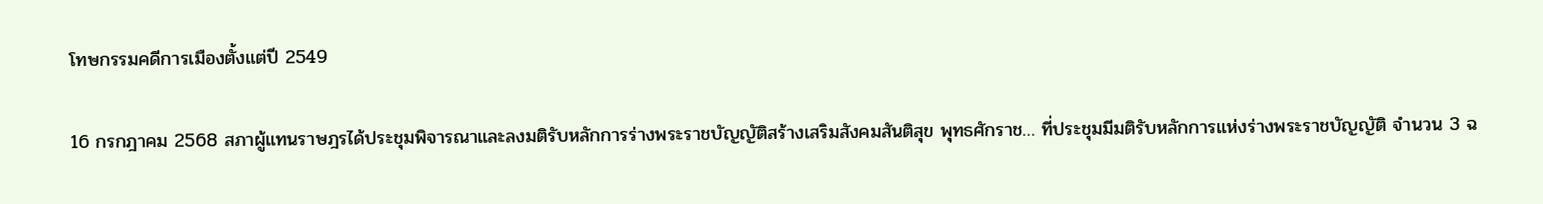โทษกรรมคดีการเมืองตั้งแต่ปี 2549

16 กรกฎาคม 2568 สภาผู้แทนราษฎรได้ประชุมพิจารณาและลงมติรับหลักการร่างพระราชบัญญัติสร้างเสริมสังคมสันติสุข พุทธศักราช… ที่ประชุมมีมติรับหลักการแห่งร่างพระราชบัญญัติ จำนวน 3 ฉ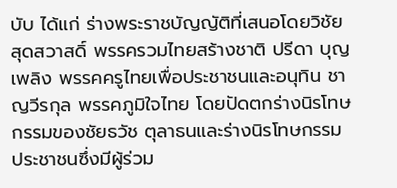บับ ได้แก่ ร่างพระราชบัญญัติที่เสนอโดยวิชัย สุดสวาสดิ์ พรรครวมไทยสร้างชาติ ปรีดา บุญเพลิง พรรคครูไทยเพื่อประชาชนและอนุทิน ชาญวีรกุล พรรคภูมิใจไทย โดยปัดตกร่างนิรโทษกรรมของชัยธวัช ตุลาธนและร่างนิรโทษกรรมประชาชนซึ่งมีผู้ร่วม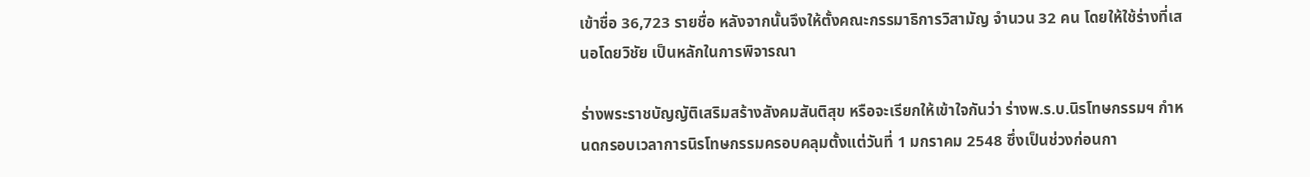เข้าชื่อ 36,723 รายชื่อ หลังจากนั้นจึงให้ตั้งคณะกรรมาธิการวิสามัญ จำนวน 32 คน โดยให้ใช้ร่างที่เสนอโดยวิชัย เป็นหลักในการพิจารณา

ร่างพระราชบัญญัติเสริมสร้างสังคมสันติสุข หรือจะเรียกให้เข้าใจกันว่า ร่างพ.ร.บ.นิรโทษกรรมฯ กำหนดกรอบเวลาการนิรโทษกรรมครอบคลุมตั้งแต่วันที่ 1 มกราคม 2548 ซึ่งเป็นช่วงก่อนกา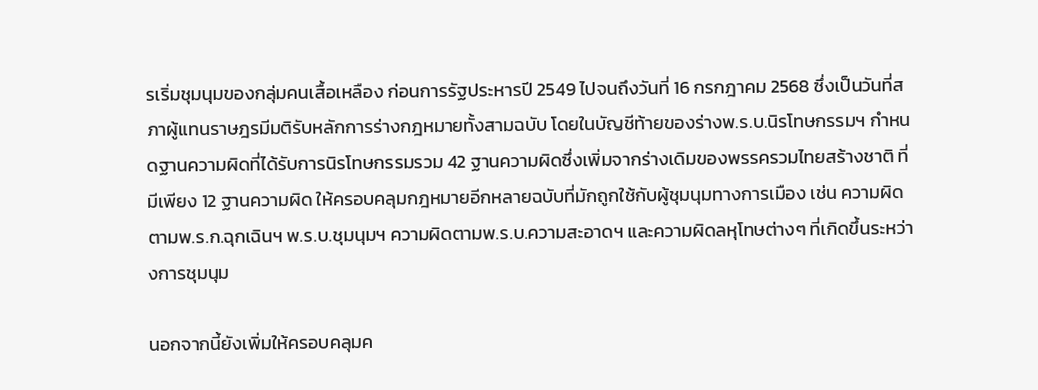รเริ่มชุมนุมของกลุ่มคนเสื้อเหลือง ก่อนการรัฐประหารปี 2549 ไปจนถึงวันที่ 16 กรกฎาคม 2568 ซึ่งเป็นวันที่สภาผู้แทนราษฎรมีมติรับหลักการร่างกฎหมายทั้งสามฉบับ โดยในบัญชีท้ายของร่างพ.ร.บ.นิรโทษกรรมฯ กำหนดฐานความผิดที่ได้รับการนิรโทษกรรมรวม 42 ฐานความผิดซึ่งเพิ่มจากร่างเดิมของพรรครวมไทยสร้างชาติ ที่มีเพียง 12 ฐานความผิด ให้ครอบคลุมกฎหมายอีกหลายฉบับที่มักถูกใช้กับผู้ชุมนุมทางการเมือง เช่น ความผิดตามพ.ร.ก.ฉุกเฉินฯ พ.ร.บ.ชุมนุมฯ ความผิดตามพ.ร.บ.ความสะอาดฯ และความผิดลหุโทษต่างๆ ที่เกิดขึ้นระหว่างการชุมนุม

นอกจากนี้ยังเพิ่มให้ครอบคลุมค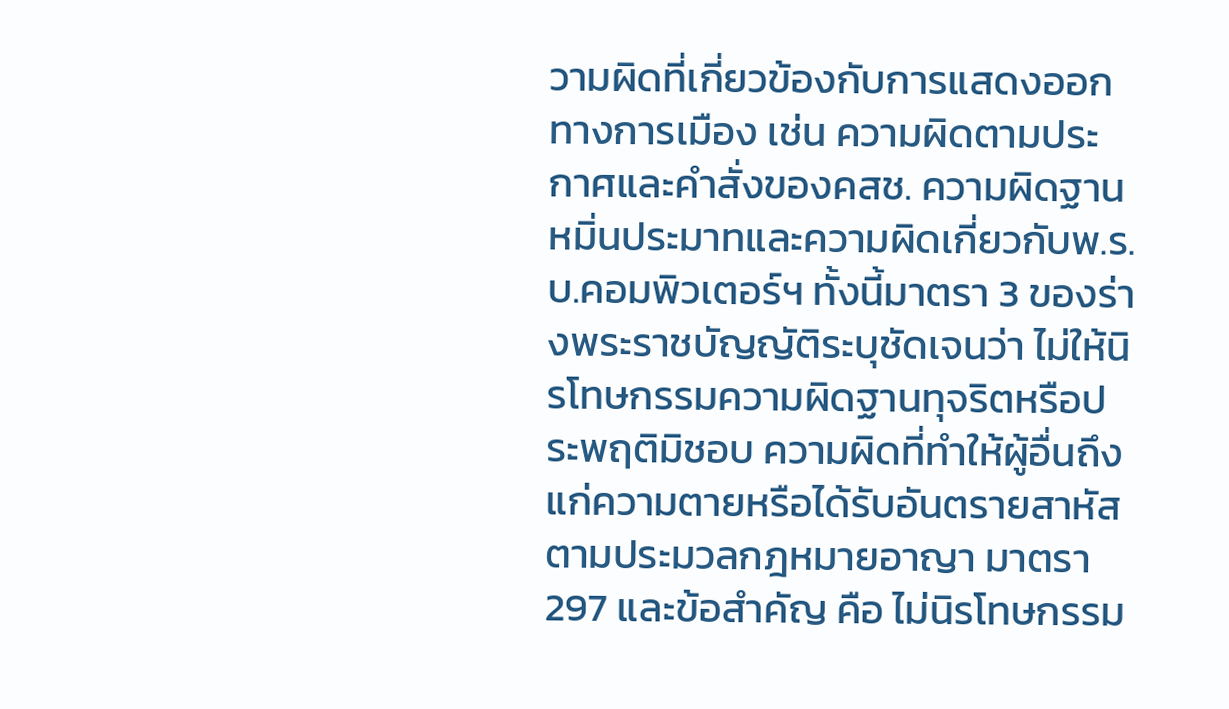วามผิดที่เกี่ยวข้องกับการแสดงออกทางการเมือง เช่น ความผิดตามประกาศและคำสั่งของคสช. ความผิดฐานหมิ่นประมาทและความผิดเกี่ยวกับพ.ร.บ.คอมพิวเตอร์ฯ ทั้งนี้มาตรา 3 ของร่างพระราชบัญญัติระบุชัดเจนว่า ไม่ให้นิรโทษกรรมความผิดฐานทุจริตหรือประพฤติมิชอบ ความผิดที่ทำให้ผู้อื่นถึงแก่ความตายหรือได้รับอันตรายสาหัสตามประมวลกฎหมายอาญา มาตรา 297 และข้อสำคัญ คือ ไม่นิรโทษกรรม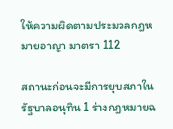ให้ความผิดตามประมวลกฎหมายอาญา มาตรา 112

สถานะก่อนจะมีการยุบสภาในรัฐบาลอนุทิน 1 ร่างกฎหมายฉ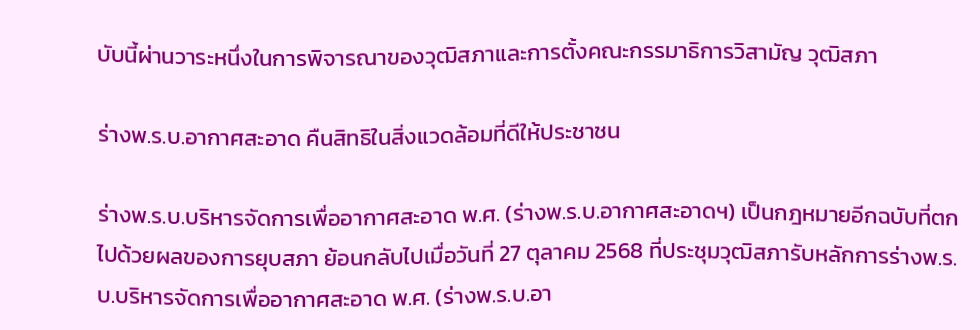บับนี้ผ่านวาระหนึ่งในการพิจารณาของวุฒิสภาและการตั้งคณะกรรมาธิการวิสามัญ วุฒิสภา

ร่างพ.ร.บ.อากาศสะอาด คืนสิทธิในสิ่งแวดล้อมที่ดีให้ประชาชน

ร่างพ.ร.บ.บริหารจัดการเพื่ออากาศสะอาด พ.ศ. (ร่างพ.ร.บ.อากาศสะอาดฯ) เป็นกฎหมายอีกฉบับที่ตกไปด้วยผลของการยุบสภา ย้อนกลับไปเมื่อวันที่ 27 ตุลาคม 2568 ที่ประชุมวุฒิสภารับหลักการร่างพ.ร.บ.บริหารจัดการเพื่ออากาศสะอาด พ.ศ. (ร่างพ.ร.บ.อา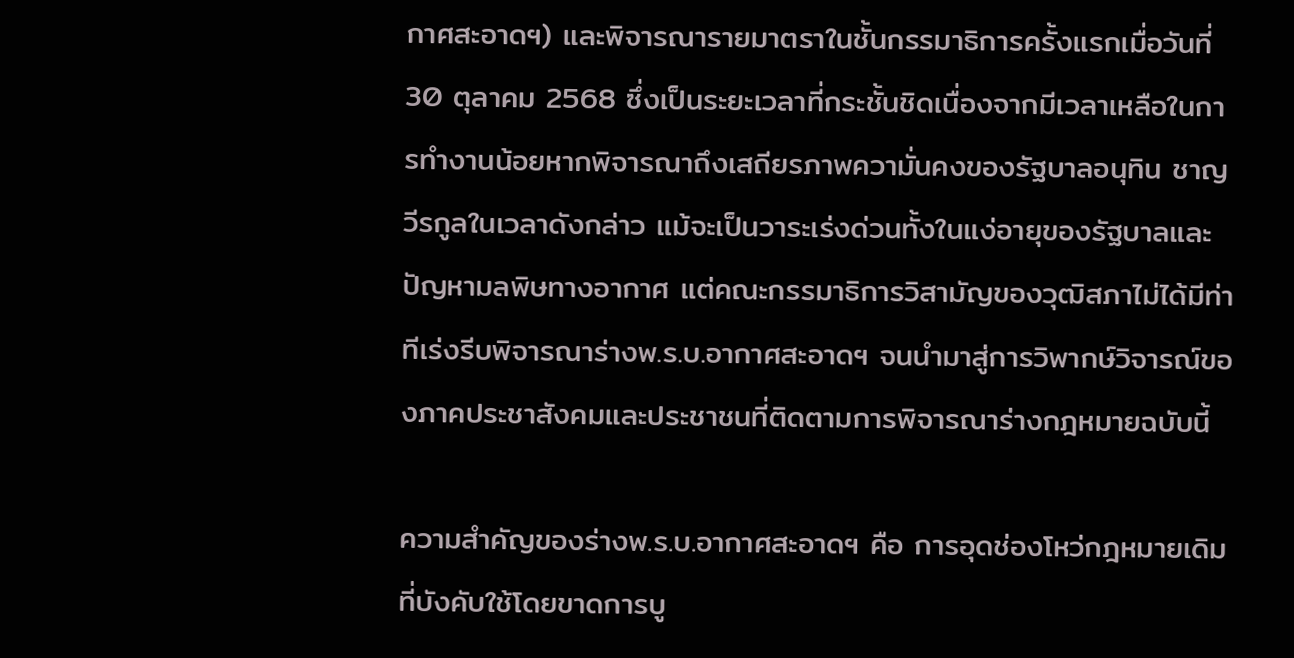กาศสะอาดฯ) และพิจารณารายมาตราในชั้นกรรมาธิการครั้งแรกเมื่อวันที่ 30 ตุลาคม 2568 ซึ่งเป็นระยะเวลาที่กระชั้นชิดเนื่องจากมีเวลาเหลือในการทำงานน้อยหากพิจารณาถึงเสถียรภาพความั่นคงของรัฐบาลอนุทิน ชาญวีรกูลในเวลาดังกล่าว แม้จะเป็นวาระเร่งด่วนทั้งในแง่อายุของรัฐบาลและปัญหามลพิษทางอากาศ แต่คณะกรรมาธิการวิสามัญของวุฒิสภาไม่ได้มีท่าทีเร่งรีบพิจารณาร่างพ.ร.บ.อากาศสะอาดฯ จนนำมาสู่การวิพากษ์วิจารณ์ของภาคประชาสังคมและประชาชนที่ติดตามการพิจารณาร่างกฎหมายฉบับนี้

ความสำคัญของร่างพ.ร.บ.อากาศสะอาดฯ คือ การอุดช่องโหว่กฎหมายเดิมที่บังคับใช้โดยขาดการบู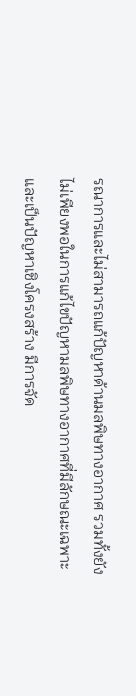รณาการและไม่สามารถแก้ปัญหาด้านมลพิษทางอากาศ รวมทั้งยังไม่เพียงพอในการแก้ไขปัญหามลพิษทางอากาศที่มีลักษณะเฉพาะและเป็นปัญหาเชิงโครงสร้าง มีการจัด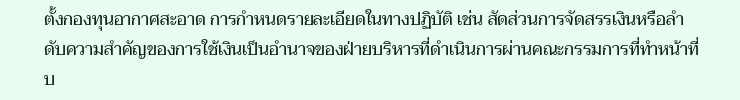ตั้งกองทุนอากาศสะอาด การกำหนดรายละเอียดในทางปฏิบัติ เช่น สัดส่วนการจัดสรรเงินหรือลำดับความสำคัญของการใช้เงินเป็นอำนาจของฝ่ายบริหารที่ดำเนินการผ่านคณะกรรมการที่ทำหน้าที่บ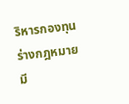ริหารกองทุน ร่างกฎหมายมี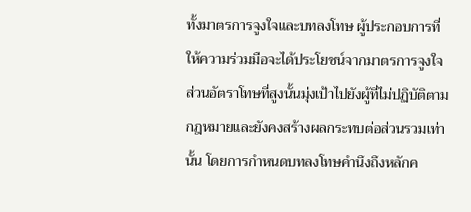ทั้งมาตรการจูงใจและบทลงโทษ ผู้ประกอบการที่ให้ความร่วมมือจะได้ประโยชน์จากมาตรการจูงใจ ส่วนอัตราโทษที่สูงนั้นมุ่งเป้าไปยังผู้ที่ไม่ปฏิบัติตามกฎหมายและยังคงสร้างผลกระทบต่อส่วนรวมเท่านั้น โดยการกำหนดบทลงโทษคำนึงถึงหลักค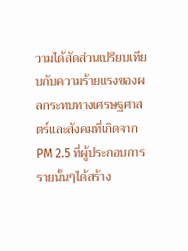วามได้สัดส่วนเปรียบเทียบกับความร้ายแรงของผลกระทบทางเศรษฐศาสตร์และสังคมที่เกิดจาก PM 2.5 ที่ผู้ประกอบการรายนั้นๆได้สร้าง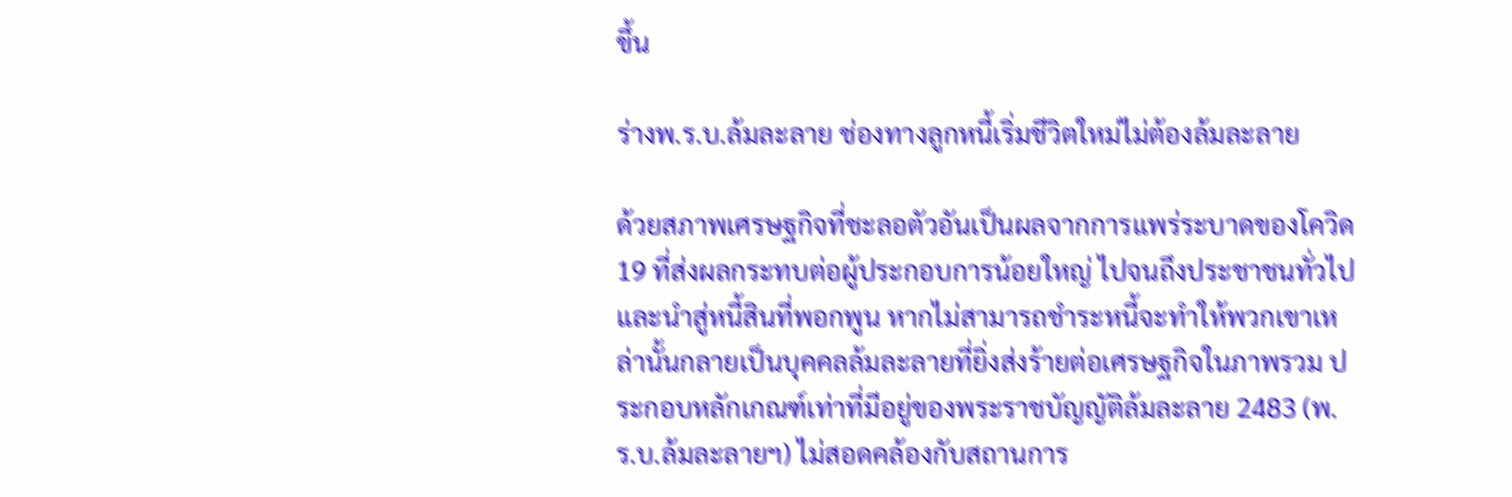ขึ้น

ร่างพ.ร.บ.ล้มละลาย ช่องทางลูกหนี้เริ่มชีวิตใหม่ไม่ต้องล้มละลาย

ด้วยสภาพเศรษฐกิจที่ชะลอตัวอันเป็นผลจากการแพร่ระบาดของโควิด 19 ที่ส่งผลกระทบต่อผู้ประกอบการน้อยใหญ่ ไปจนถึงประชาชนทั่วไปและนำสู่หนี้สินที่พอกพูน หากไม่สามารถชำระหนี้จะทำให้พวกเขาเหล่านั้นกลายเป็นบุคคลล้มละลายที่ยิ่งส่งร้ายต่อเศรษฐกิจในภาพรวม ประกอบหลักเกณฑ์เท่าที่มีอยู่ของพระราชบัญญัติล้มละลาย 2483 (พ.ร.บ.ล้มละลายฯ) ไม่สอดคล้องกับสถานการ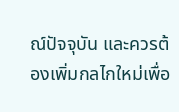ณ์ปัจจุบัน และควรต้องเพิ่มกลไกใหม่เพื่อ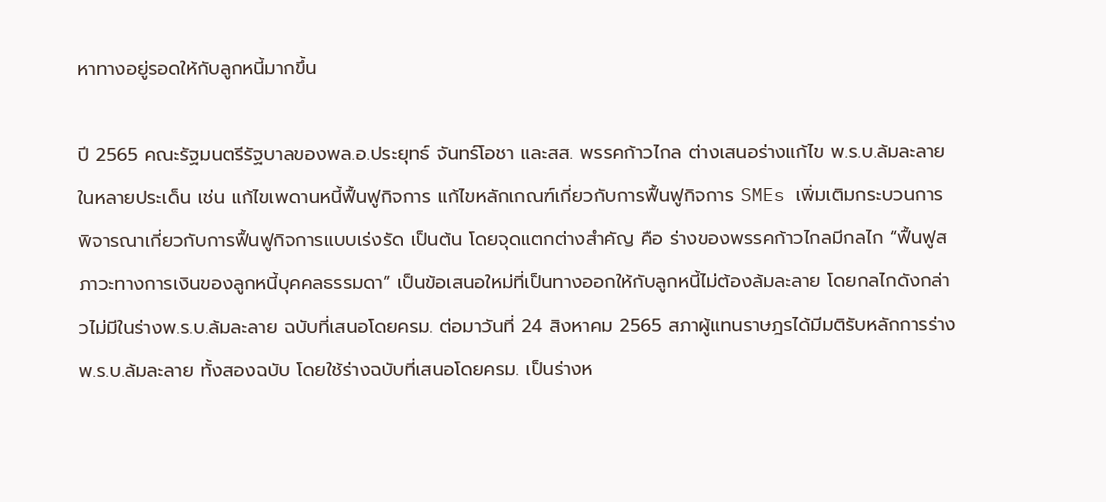หาทางอยู่รอดให้กับลูกหนี้มากขึ้น

ปี 2565 คณะรัฐมนตรีรัฐบาลของพล.อ.ประยุทธ์ จันทร์โอชา และสส. พรรคก้าวไกล ต่างเสนอร่างแก้ไข พ.ร.บ.ล้มละลาย ในหลายประเด็น เช่น แก้ไขเพดานหนี้ฟื้นฟูกิจการ แก้ไขหลักเกณฑ์เกี่ยวกับการฟื้นฟูกิจการ SMEs เพิ่มเติมกระบวนการพิจารณาเกี่ยวกับการฟื้นฟูกิจการแบบเร่งรัด เป็นต้น โดยจุดแตกต่างสำคัญ คือ ร่างของพรรคก้าวไกลมีกลไก “ฟื้นฟูสภาวะทางการเงินของลูกหนี้บุคคลธรรมดา” เป็นข้อเสนอใหม่ที่เป็นทางออกให้กับลูกหนี้ไม่ต้องล้มละลาย โดยกลไกดังกล่าวไม่มีในร่างพ.ร.บ.ล้มละลาย ฉบับที่เสนอโดยครม. ต่อมาวันที่ 24 สิงหาคม 2565 สภาผู้แทนราษฎรได้มีมติรับหลักการร่างพ.ร.บ.ล้มละลาย ทั้งสองฉบับ โดยใช้ร่างฉบับที่เสนอโดยครม. เป็นร่างห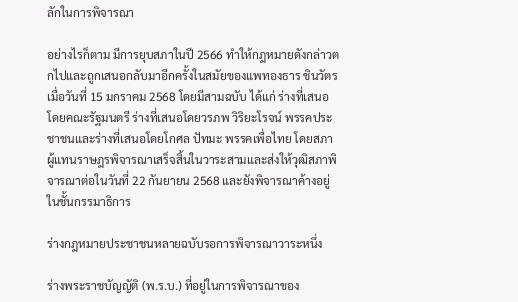ลักในการพิจารณา

อย่างไรก็ตาม มีการยุบสภาในปี 2566 ทำให้กฎหมายดังกล่าวตกไปและถูกเสนอกลับมาอีกครั้งในสมัยของแพทองธาร ชินวัตรเมื่อวันที่ 15 มกราคม 2568 โดยมีสามฉบับ ได้แก่ ร่างที่เสนอโดยคณะรัฐมนตรี ร่างที่เสนอโดยวรภพ วิริยะโรจน์ พรรคประชาชนและร่างที่เสนอโดยโกศล ปัทมะ พรรคเพื่อไทย โดยสภาผู้แทนราษฎรพิจารณาเสร็จสิ้นในวาระสามและส่งให้วุฒิสภาพิจารณาต่อในวันที่ 22 กันยายน 2568 และยังพิจารณาค้างอยู่ในชั้นกรรมาธิการ

ร่างกฎหมายประชาชนหลายฉบับรอการพิจารณาวาระหนึ่ง

ร่างพระราชบัญญัติ (พ.ร.บ.) ที่อยู่ในการพิจารณาของ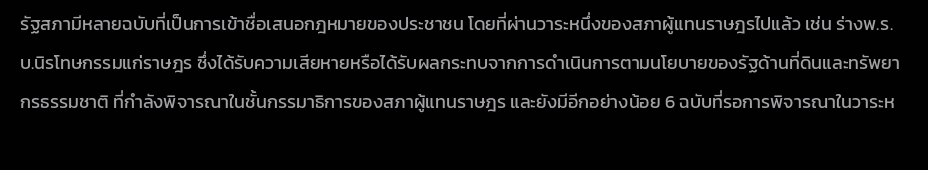รัฐสภามีหลายฉบับที่เป็นการเข้าชื่อเสนอกฎหมายของประชาชน โดยที่ผ่านวาระหนึ่งของสภาผู้แทนราษฎรไปแล้ว เช่น ร่างพ.ร.บ.นิรโทษกรรมแก่ราษฎร ซึ่งได้รับความเสียหายหรือได้รับผลกระทบจากการดำเนินการตามนโยบายของรัฐด้านที่ดินและทรัพยากรธรรมชาติ ที่กำลังพิจารณาในชั้นกรรมาธิการของสภาผู้แทนราษฎร และยังมีอีกอย่างน้อย 6 ฉบับที่รอการพิจารณาในวาระห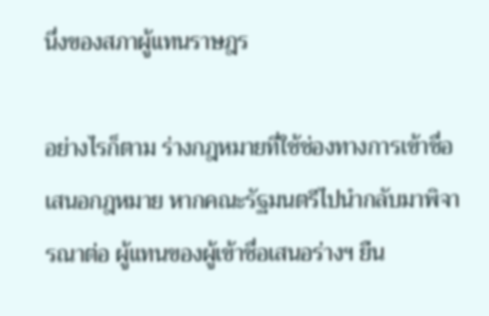นึ่งของสภาผู้แทนราษฎร

อย่างไรก็ตาม ร่างกฎหมายที่ใช้ช่องทางการเข้าชื่อเสนอกฎหมาย หากคณะรัฐมนตรีไปนำกลับมาพิจารณาต่อ ผู้แทนของผู้เข้าชื่อเสนอร่างฯ ยืน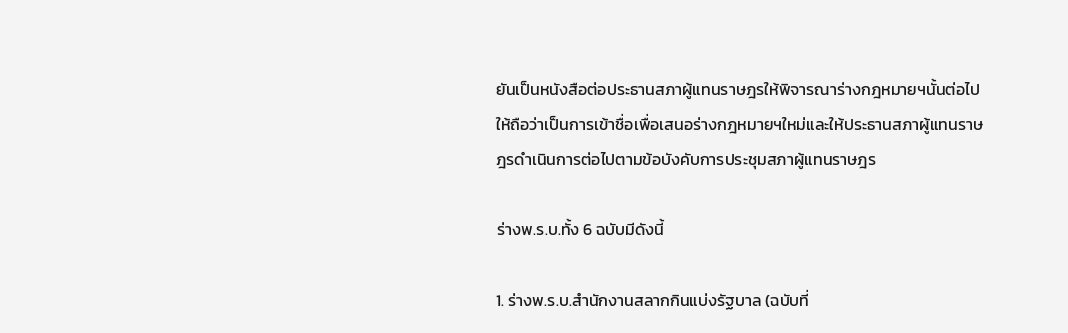ยันเป็นหนังสือต่อประธานสภาผู้แทนราษฎรให้พิจารณาร่างกฎหมายฯนั้นต่อไป ให้ถือว่าเป็นการเข้าชื่อเพื่อเสนอร่างกฎหมายฯใหม่และให้ประธานสภาผู้แทนราษฎรดำเนินการต่อไปตามข้อบังคับการประชุมสภาผู้แทนราษฎร

ร่างพ.ร.บ.ทั้ง 6 ฉบับมีดังนี้

1. ร่างพ.ร.บ.สำนักงานสลากกินแบ่งรัฐบาล (ฉบับที่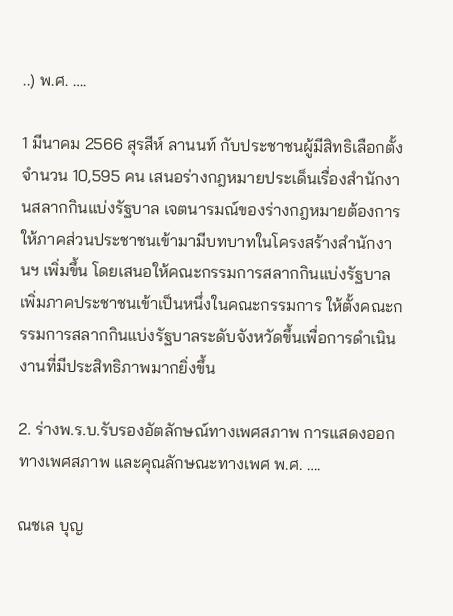..) พ.ศ. ….

1 มีนาคม 2566 สุรสีห์ ลานนท์ กับประชาชนผู้มีสิทธิเลือกตั้ง จำนวน 10,595 คน เสนอร่างกฎหมายประเด็นเรื่องสำนักงานสลากกินแบ่งรัฐบาล เจตนารมณ์ของร่างกฎหมายต้องการให้ภาคส่วนประชาชนเข้ามามีบทบาทในโครงสร้างสำนักงานฯ เพิ่มขึ้น โดยเสนอให้คณะกรรมการสลากกินแบ่งรัฐบาลเพิ่มภาคประชาชนเข้าเป็นหนึ่งในคณะกรรมการ ให้ตั้งคณะกรรมการสลากกินแบ่งรัฐบาลระดับจังหวัดขึ้นเพื่อการดำเนินงานที่มีประสิทธิภาพมากยิ่งขึ้น

2. ร่างพ.ร.บ.รับรองอัตลักษณ์ทางเพศสภาพ การแสดงออกทางเพศสภาพ และคุณลักษณะทางเพศ พ.ศ. ….

ณชเล บุญ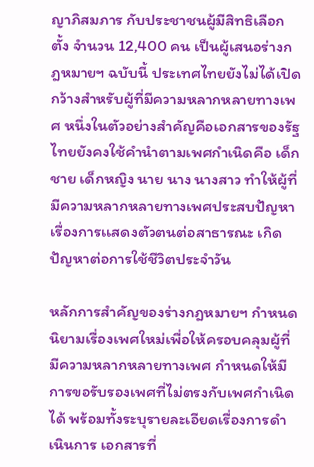ญาภิสมภาร กับประชาชนผู้มีสิทธิเลือกตั้ง จำนวน 12,400 คน เป็นผู้เสนอร่างกฎหมายฯ ฉบับนี้ ประเทศไทยยังไม่ได้เปิดกว้างสำหรับผู้ที่มีความหลากหลายทางเพศ หนึ่งในตัวอย่างสำคัญคือเอกสารของรัฐไทยยังคงใช้คำนำตามเพศกำเนิดคือ เด็กชาย เด็กหญิง นาย นาง นางสาว ทำให้ผู้ที่มีความหลากหลายทางเพศประสบปัญหาเรื่องการเเสดงตัวตนต่อสาธารณะ เกิดปัญหาต่อการใช้ชีวิตประจำวัน

หลักการสำคัญของร่างกฎหมายฯ กำหนดนิยามเรื่องเพศใหม่เพื่อให้ครอบคลุมผู้ที่มีความหลากหลายทางเพศ กำหนดให้มีการขอรับรองเพศที่ไม่ตรงกับเพศกำเนิดได้ พร้อมทั้งระบุรายละเอียดเรื่องการดำเนินการ เอกสารที่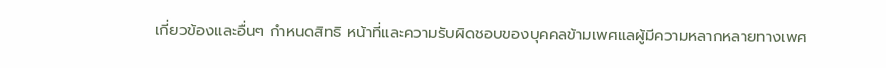เกี่ยวข้องและอื่นๆ กำหนดสิทธิ หน้าที่และความรับผิดชอบของบุคคลข้ามเพศแลผู้มีความหลากหลายทางเพศ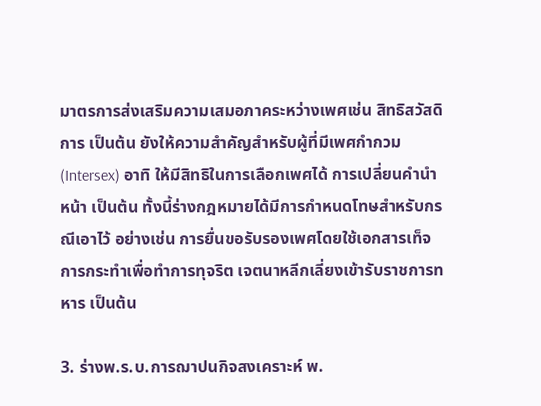มาตรการส่งเสริมความเสมอภาคระหว่างเพศเช่น สิทธิสวัสดิการ เป็นต้น ยังให้ความสำคัญสำหรับผู้ที่มีเพศกำกวม (Intersex) อาทิ ให้มีสิทธิในการเลือกเพศได้ การเปลี่ยนคำนำหน้า เป็นต้น ทั้งนี้ร่างกฎหมายได้มีการกำหนดโทษสำหรับกรณีเอาไว้ อย่างเช่น การยื่นขอรับรองเพศโดยใช้เอกสารเท็จ การกระทำเพื่อทำการทุจริต เจตนาหลีกเลี่ยงเข้ารับราชการทหาร เป็นต้น

3. ร่างพ.ร.บ.การฌาปนกิจสงเคราะห์ พ.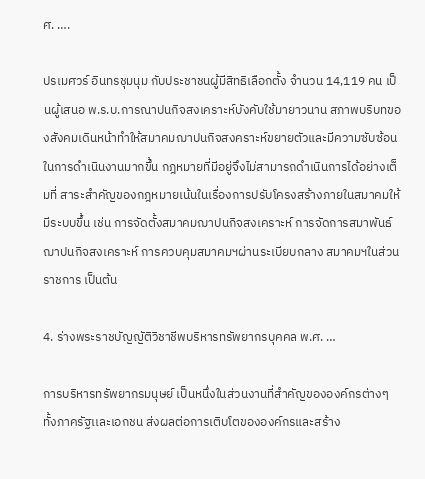ศ. ….

ปรเมศวร์ อินทรชุมนุม กับประชาชนผู้มีสิทธิเลือกตั้ง จำนวน 14,119 คน เป็นผู้เสนอ พ.ร.บ.การณาปนกิจสงเคราะห์บังคับใช้มายาวนาน สภาพบริบทของสังคมเดินหน้าทำให้สมาคมฌาปนกิจสงคราะห์ขยายตัวและมีความซับซ้อนในการดำเนินงานมากขึ้น กฎหมายที่มีอยู่จึงไม่สามารถดำเนินการได้อย่างเต็มที่ สาระสำคัญของกฎหมายเน้นในเรื่องการปรับโครงสร้างภายในสมาคมให้มีระบบขึ้น เช่น การจัดตั้งสมาคมฌาปนกิจสงเคราะห์ การจัดการสมาพันธ์ฌาปนกิจสงเคราะห์ การควบคุมสมาคมฯผ่านระเบียบกลาง สมาคมฯในส่วนราชการ เป็นต้น

4. ร่างพระราชบัญญัติวิชาชีพบริหารทรัพยากรบุคคล พ.ศ. …

การบริหารทรัพยากรมนุษย์ เป็นหนึ่งในส่วนงานที่สำคัญขององค์กรต่างๆ ทั้งภาครัฐเเละเอกชน ส่งผลต่อการเติบโตขององค์กรและสร้าง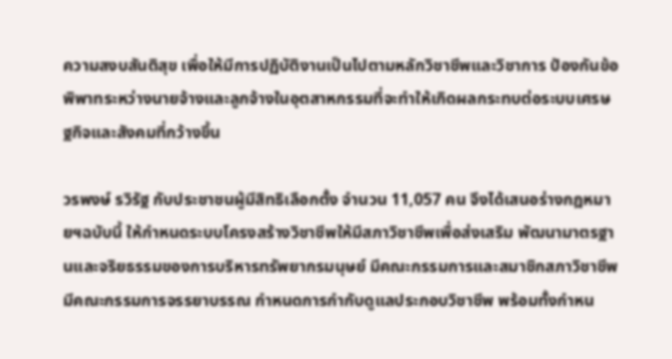ความสงบสันติสุข เพื่อให้มีการปฏิบัติงานเป็นไปตามหลักวิชาชีพและวิชาการ ป้องกันข้อพิพาทระหว่างนายจ้างและลูกจ้างในอุตสาหกรรมที่จะทำให้เกิดผลกระทบต่อระบบเศรษฐกิจและสังคมที่กว้างขึ้น

วรพงษ์ รวิรัฐ กับประชาชนผู้มีสิทธิเลือกตั้ง จำนวน 11,057 คน จึงได้เสนอร่างกฎหมายฯฉบับนี้ ให้กำหนดระบบโครงสร้างวิชาชีพให้มีสภาวิชาชีพเพื่อส่งเสริม พัฒนามาตรฐานและจริยธรรมของการบริหารทรัพยากรมนุษย์ มีคณะกรรมการและสมาชิกสภาวิชาชีพ มีคณะกรรมการจรรยาบรรณ กำหนดการกำกับดูแลประกอบวิชาชีพ พร้อมทั้งกำหน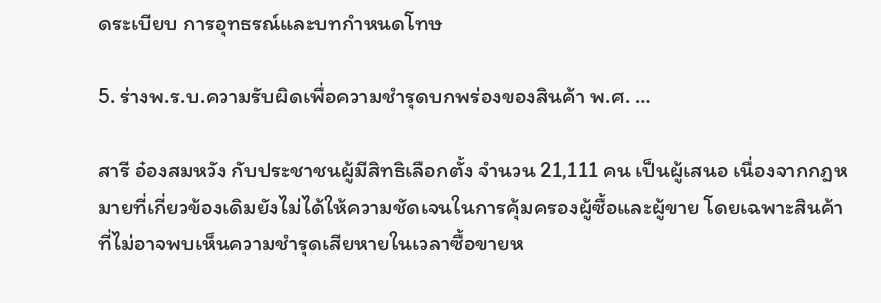ดระเบียบ การอุทธรณ์และบทกำหนดโทษ

5. ร่างพ.ร.บ.ความรับผิดเพื่อความชำรุดบกพร่องของสินค้า พ.ศ. …

สารี อ๋องสมหวัง กับประชาชนผู้มีสิทธิเลือกตั้ง จำนวน 21,111 คน เป็นผู้เสนอ เนื่องจากกฎหมายที่เกี่ยวข้องเดิมยังไม่ได้ให้ความชัดเจนในการคุ้มครองผู้ซื้อและผู้ขาย โดยเฉพาะสินค้าที่ไม่อาจพบเห็นความชำรุดเสียหายในเวลาซื้อขายห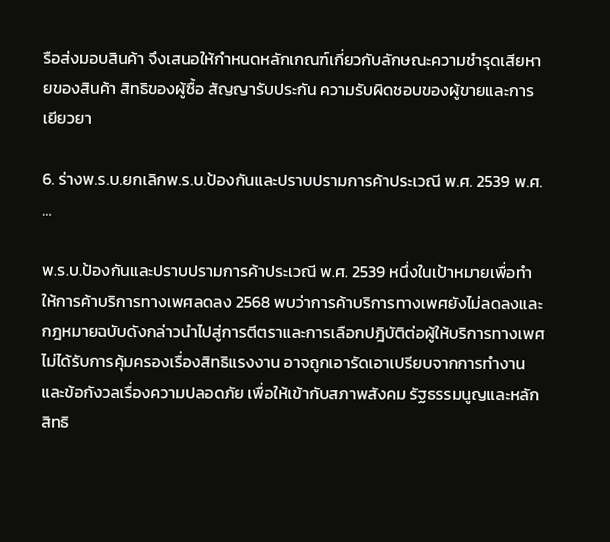รือส่งมอบสินค้า จึงเสนอให้กำหนดหลักเกณฑ์เกี่ยวกับลักษณะความชำรุดเสียหายของสินค้า สิทธิของผู้ซื้อ สัญญารับประกัน ความรับผิดชอบของผู้ขายและการเยียวยา

6. ร่างพ.ร.บ.ยกเลิกพ.ร.บ.ป้องกันและปราบปรามการค้าประเวณี พ.ศ. 2539 พ.ศ. …

พ.ร.บ.ป้องกันและปราบปรามการค้าประเวณี พ.ศ. 2539 หนึ่งในเป้าหมายเพื่อทำให้การค้าบริการทางเพศลดลง 2568 พบว่าการค้าบริการทางเพศยังไม่ลดลงและกฎหมายฉบับดังกล่าวนำไปสู่การตีตราและการเลือกปฎิบัติต่อผู้ให้บริการทางเพศ ไม่ได้รับการคุ้มครองเรื่องสิทธิแรงงาน อาจถูกเอารัดเอาเปรียบจากการทำงานและข้อกังวลเรื่องความปลอดภัย เพื่อให้เข้ากับสภาพสังคม รัฐธรรมนูญและหลักสิทธิ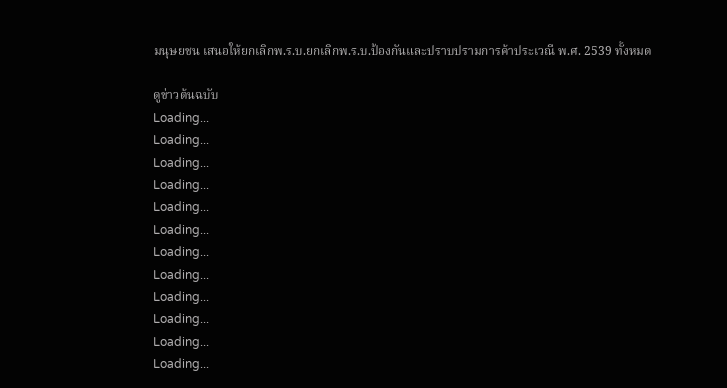มนุษยชน เสนอให้ยกเลิกพ.ร.บ.ยกเลิกพ.ร.บ.ป้องกันและปราบปรามการค้าประเวณี พ.ศ. 2539 ทั้งหมด

ดูข่าวต้นฉบับ
Loading...
Loading...
Loading...
Loading...
Loading...
Loading...
Loading...
Loading...
Loading...
Loading...
Loading...
Loading...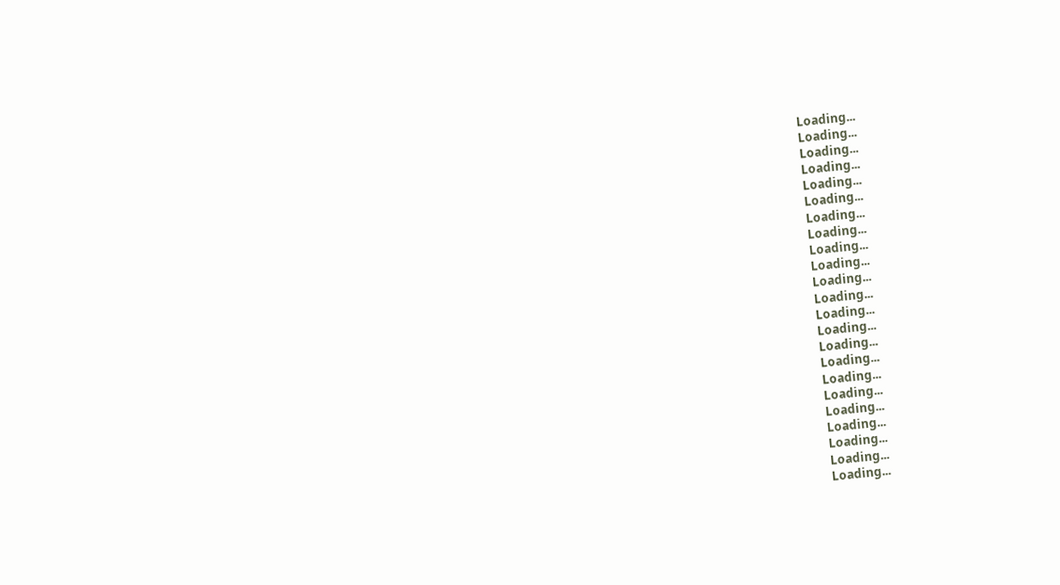Loading...
Loading...
Loading...
Loading...
Loading...
Loading...
Loading...
Loading...
Loading...
Loading...
Loading...
Loading...
Loading...
Loading...
Loading...
Loading...
Loading...
Loading...
Loading...
Loading...
Loading...
Loading...
Loading...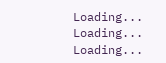Loading...
Loading...
Loading...